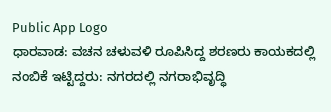Public App Logo
ಧಾರವಾಡ: ವಚನ ಚಳುವಳಿ ರೂಪಿಸಿದ್ದ ಶರಣರು ಕಾಯಕದಲ್ಲಿ ನಂಬಿಕೆ ಇಟ್ಟಿದ್ದರು: ನಗರದಲ್ಲಿ ನಗರಾಭಿವೃದ್ಧಿ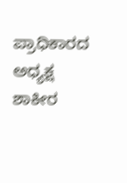ಪ್ರಾಧಿಕಾರದ ಅಧ್ಯಕ್ಷ ಶಾಕೀರ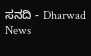ಸನದಿ - Dharwad News